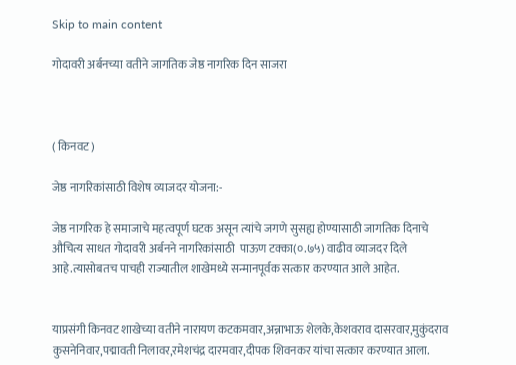Skip to main content

गोदावरी अर्बनच्या वतीने जागतिक जेष्ठ नागरिक दिन साजरा



( किनवट)

जेष्ठ नागरिकांसाठी विशेष व्याजदर योजना:-

जेष्ठ नागरिक हे समाजाचे महत्वपूर्ण घटक असून त्यांचे जगणे सुसह्य होण्यासाठी जागतिक दिनाचे औचित्य साधत गोदावरी अर्बनने नागरिकांसाठी  पाऊण टक्का(०.७५) वाढीव व्याजदर दिले आहे.त्यासोबतच पाचही राज्यातील शाखेमध्ये सन्मानपूर्वक सत्कार करण्यात आले आहेत.


याप्रसंगी किनवट शाखेच्या वतीने नारायण कटकमवार,अन्नाभाऊ शेलके,केशवराव दासरवार,मुकुंदराव कुसनेनिवार,पद्मावती निलावर,रमेशचंद्र दारमवार,दीपक शिवनकर यांचा सत्कार करण्यात आला.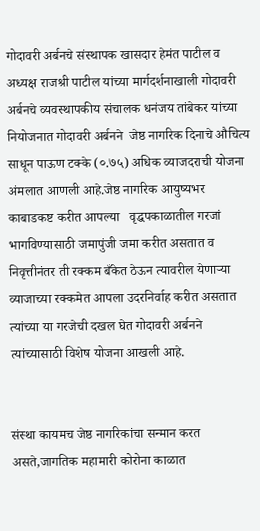गोदावरी अर्बनचे संस्थापक खासदार हेमंत पाटील व अध्यक्ष राजश्री पाटील यांच्या मार्गदर्शनाखाली गोदावरी अर्बनचे व्यवस्थापकीय संचालक धनंजय तांबेकर यांच्या नियोजनात गोदावरी अर्बनने  जेष्ठ नागरिक दिनाचे औचित्य साधून पाऊण टक्के (०.७५) अधिक व्याजदराची योजना अंमलात आणली आहे.जेष्ठ नागरिक आयुष्यभर काबाडकष्ट करीत आपल्या   वृद्धपकाळातील गरजां भागविण्यासाठी जमापुंजी जमा करीत असतात व निवृत्तीनंतर ती रक्कम बँकेत ठेऊन त्यावरील येणाऱ्या  व्याजाच्या रक्कमेत आपला उदरनिर्वाह करीत असतात त्यांच्या या गरजेची दखल घेत गोदावरी अर्बनने त्यांच्यासाठी विशेष योजना आखली आहे.


संस्था कायमच जेष्ठ नागरिकांचा सन्मान करत असते,जागतिक महामारी कोरोना काळात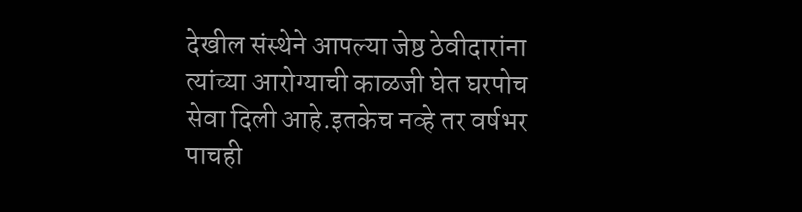देखील संस्थेने आपल्या जेष्ठ ठेवीदारांना त्यांच्या आरोग्याची काळजी घेत घरपोच सेवा दिली आहे.इतकेच नव्हे तर वर्षभर पाचही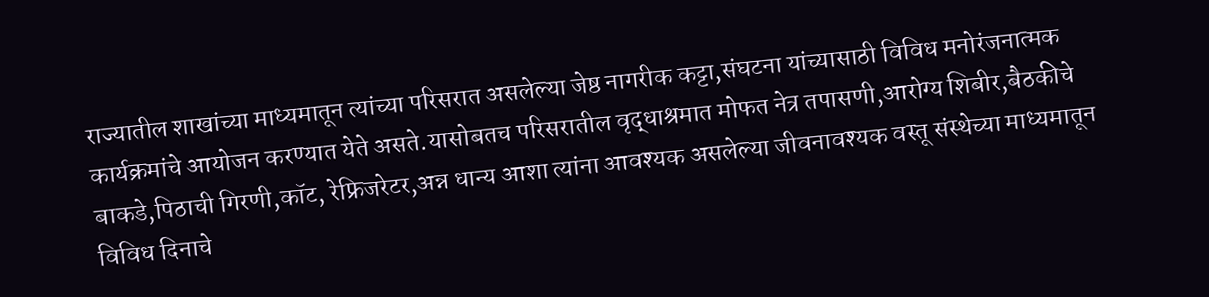राज्यातील शाखांच्या माध्यमातून त्यांच्या परिसरात असलेल्या जेष्ठ नागरीक कट्टा,संघटना यांच्यासाठी विविध मनोरंजनात्मक कार्यक्रमांचे आयोजन करण्यात येते असते.यासोबतच परिसरातील वृद्धाश्रमात मोफत नेत्र तपासणी,आरोग्य शिबीर,बैठकीचे बाकडे,पिठाची गिरणी,कॉट, रेफ्रिजरेटर,अन्न धान्य आशा त्यांना आवश्यक असलेल्या जीवनावश्यक वस्तू संस्थेच्या माध्यमातून विविध दिनाचे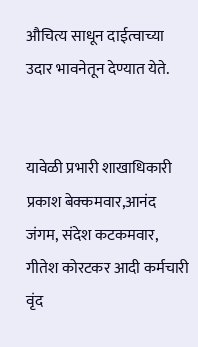औचित्य साधून दाईत्वाच्या उदार भावनेतून देण्यात येते.


यावेळी प्रभारी शाखाधिकारी प्रकाश बेक्कमवार,आनंद जंगम, संदेश कटकमवार, गीतेश कोरटकर आदी कर्मचारी वृंद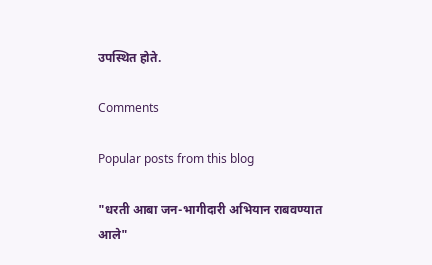उपस्थित होते.

Comments

Popular posts from this blog

"धरती आबा जन-भागीदारी अभियान राबवण्यात आले"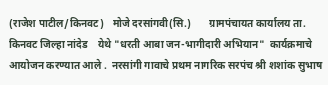(राजेश पाटील/किनवट)   मोजे दरसांगवी(सि.)       ग्रामपंचायत कार्यालय ता. किनवट जिल्हा नांदेड    येथे "धरती आबा जन-भागीदारी अभियान"  कार्यक्रमाचे आयोजन करण्यात आले .  नरसांगी गावाचे प्रथम नागरिक सरपंच श्री शशांक सुभाष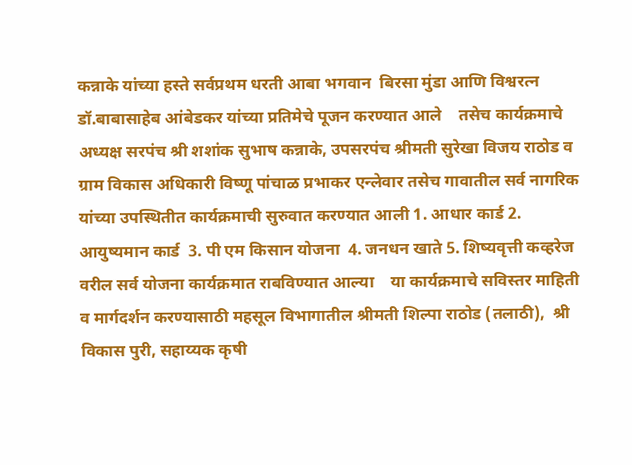कन्नाके यांच्या हस्ते सर्वप्रथम धरती आबा भगवान  बिरसा मुंडा आणि विश्वरत्न डॉ.बाबासाहेब आंबेडकर यांच्या प्रतिमेचे पूजन करण्यात आले    तसेच कार्यक्रमाचे अध्यक्ष सरपंच श्री शशांक सुभाष कन्नाके, उपसरपंच श्रीमती सुरेखा विजय राठोड व ग्राम विकास अधिकारी विष्णू पांचाळ प्रभाकर एन्लेवार तसेच गावातील सर्व नागरिक यांच्या उपस्थितीत कार्यक्रमाची सुरुवात करण्यात आली 1. आधार कार्ड 2. आयुष्यमान कार्ड  3. पी एम किसान योजना  4. जनधन खाते 5. शिष्यवृत्ती कव्हरेज      वरील सर्व योजना कार्यक्रमात राबविण्यात आल्या    या कार्यक्रमाचे सविस्तर माहिती व मार्गदर्शन करण्यासाठी महसूल विभागातील श्रीमती शिल्पा राठोड (तलाठी),  श्री विकास पुरी, सहाय्यक कृषी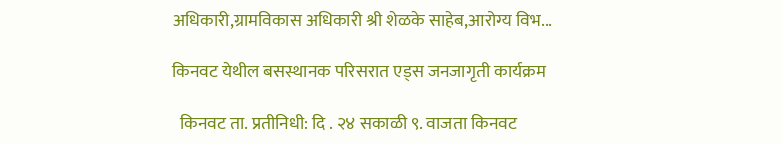अधिकारी,ग्रामविकास अधिकारी श्री शेळके साहेब,आरोग्य विभ...

किनवट येथील बसस्थानक परिसरात एड्स जनजागृती कार्यक्रम

  किनवट ता. प्रतीनिधी: दि . २४ सकाळी ९. वाजता किनवट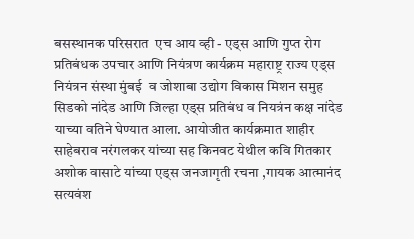बसस्थानक परिसरात  एच आय व्ही - एड्स आणि गुप्त रोग प्रतिबंधक उपचार आणि नियंत्रण कार्यक्रम महाराष्ट्र राज्य एड्स नियंत्रन संस्था मुंबई  व जोशाबा उद्योग विकास मिशन समुह सिडको नांदेड आणि जिल्हा एड्स प्रतिबंध व नियत्रंन कक्ष नांदेड याच्या वतिने घेण्यात आला. आयोजीत कार्यक्रमात शाहीर साहेबराव नरंगलकर यांच्या सह किनवट येथील कवि गितकार अशोक वासाटे यांच्या एड्स जनजागृती रचना ,गायक आत्मानंद सत्यवंश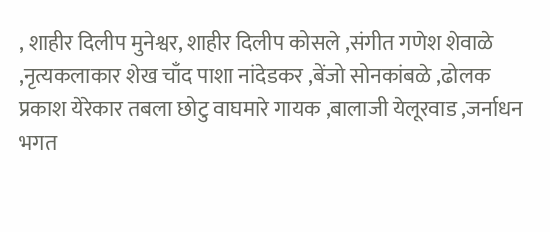, शाहीर दिलीप मुनेश्वर, शाहीर दिलीप कोसले ,संगीत गणेश शेवाळे ,नृत्यकलाकार शेख चाँद पाशा नांदेडकर ,बेंजो सोनकांबळे ,ढोलक प्रकाश येरेकार तबला छोटु वाघमारे गायक ,बालाजी येलूरवाड ,जर्नाधन भगत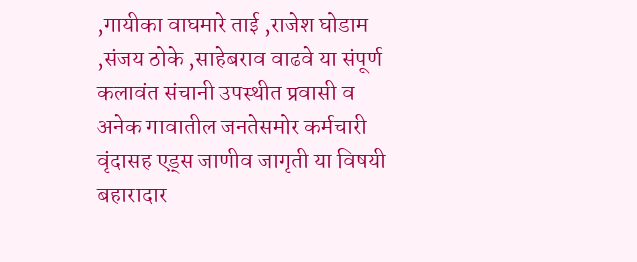,गायीका वाघमारे ताई ,राजेश घोडाम ,संजय ठोके ,साहेबराव वाढवे या संपूर्ण कलावंत संचानी उपस्थीत प्रवासी व अनेक गावातील जनतेसमोर कर्मचारी वृंदासह एड्स जाणीव जागृती या विषयी बहारादार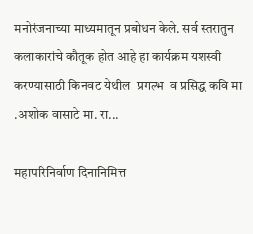मनोरंजनाच्या माध्यमातून प्रबोधन केले. सर्व स्तरातुन कलाकारांचे कौतूक होत आहे हा कार्यक्रम यशस्वी करण्यासाठी किनवट येथील  प्रगल्भ  व प्रसिद्ध कवि मा .अशोक वासाटे मा. रा...

महापरिनिर्वाण दिनानिमित्त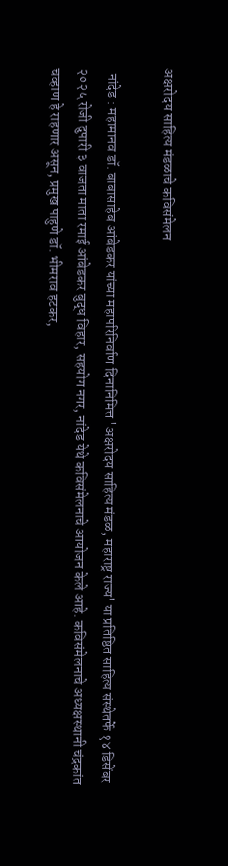अक्षरोदय साहित्य मंडळाचे कविसंमेलन

  नांदेड : महामानव डॉ. बाबासाहेब आंबेडकर यांच्या महापरिनिर्वाण दिनानिमित्त 'अक्षरोदय साहित्य मंडळ, महाराष्ट्र राज्य' या प्रतिष्ठित साहित्य संस्थेतर्फे १४ डिसेंबर २०२५ रोजी दुपारी ३ वाजता माता रमाई आंबेडकर बुद्ध विहार, सहयोग नगर, नांदेड येथे कविसंमेलनाचे आयोजन केले आहे. कविसंमेलनाचे अध्यक्षस्थानी चंद्रकांत चव्हाण हे राहणार असून, प्रमुख पाहुणे डॉ. भीमराव हटकर,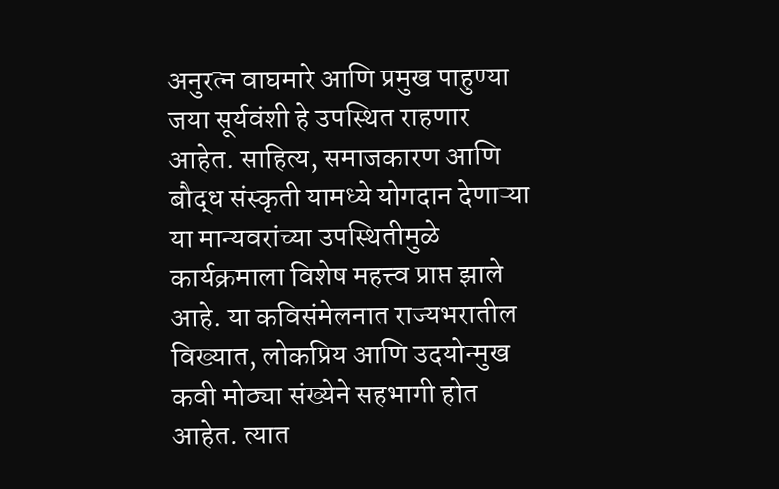अनुरत्न वाघमारे आणि प्रमुख पाहुण्या जया सूर्यवंशी हे उपस्थित राहणार आहेत. साहित्य, समाजकारण आणि बौद्ध संस्कृती यामध्ये योगदान देणाऱ्या या मान्यवरांच्या उपस्थितीमुळे कार्यक्रमाला विशेष महत्त्व प्राप्त झाले आहे. या कविसंमेलनात राज्यभरातील विख्यात, लोकप्रिय आणि उदयोन्मुख कवी मोठ्या संख्येने सहभागी होत आहेत. त्यात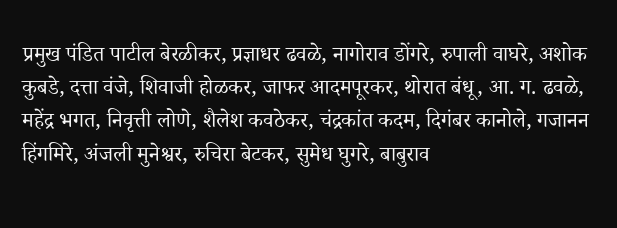प्रमुख पंडित पाटील बेरळीकर, प्रज्ञाधर ढवळे, नागोराव डोंगरे, रुपाली वाघरे, अशोक कुबडे, दत्ता वंजे, शिवाजी होळकर, जाफर आदमपूरकर, थोरात बंधू, आ. ग. ढवळे, महेंद्र भगत, निवृत्ती लोणे, शैलेश कवठेकर, चंद्रकांत कदम, दिगंबर कानोले, गजानन हिंगमिरे, अंजली मुनेश्वर, रुचिरा बेटकर, सुमेध घुगरे, बाबुराव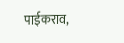पाईकराव,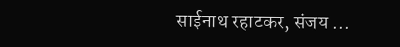साईनाथ रहाटकर, संजय ...